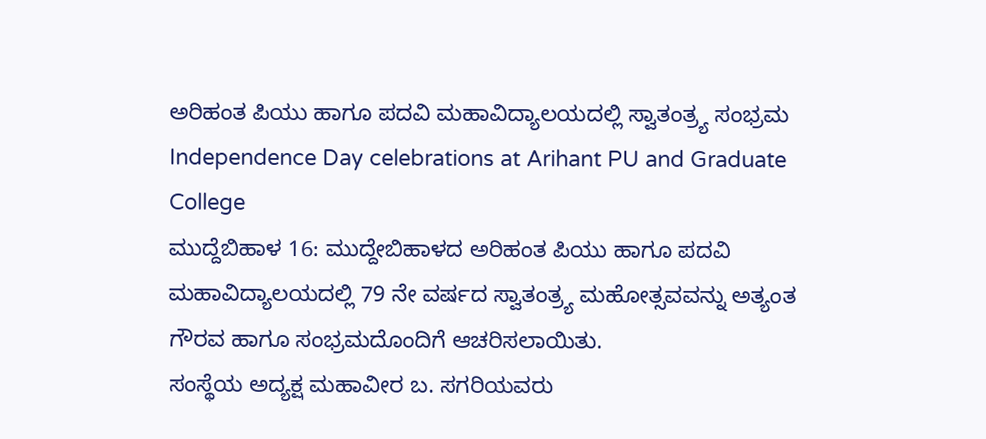ಅರಿಹಂತ ಪಿಯು ಹಾಗೂ ಪದವಿ ಮಹಾವಿದ್ಯಾಲಯದಲ್ಲಿ ಸ್ವಾತಂತ್ರ್ಯ ಸಂಭ್ರಮ
Independence Day celebrations at Arihant PU and Graduate College
ಮುದ್ದೆಬಿಹಾಳ 16: ಮುದ್ದೇಬಿಹಾಳದ ಅರಿಹಂತ ಪಿಯು ಹಾಗೂ ಪದವಿ ಮಹಾವಿದ್ಯಾಲಯದಲ್ಲಿ 79 ನೇ ವರ್ಷದ ಸ್ವಾತಂತ್ರ್ಯ ಮಹೋತ್ಸವವನ್ನು ಅತ್ಯಂತ ಗೌರವ ಹಾಗೂ ಸಂಭ್ರಮದೊಂದಿಗೆ ಆಚರಿಸಲಾಯಿತು.
ಸಂಸ್ಥೆಯ ಅದ್ಯಕ್ಷ ಮಹಾವೀರ ಬ. ಸಗರಿಯವರು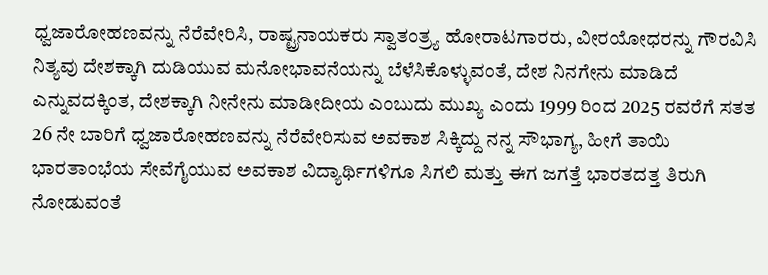ಧ್ವಜಾರೋಹಣವನ್ನು ನೆರೆವೇರಿಸಿ, ರಾಷ್ಟ್ರನಾಯಕರು ಸ್ವಾತಂತ್ರ್ಯ ಹೋರಾಟಗಾರರು, ವೀರಯೋಧರನ್ನು ಗೌರವಿಸಿ ನಿತ್ಯವು ದೇಶಕ್ಕಾಗಿ ದುಡಿಯುವ ಮನೋಭಾವನೆಯನ್ನು ಬೆಳೆಸಿಕೊಳ್ಳುವಂತೆ, ದೇಶ ನಿನಗೇನು ಮಾಡಿದೆ ಎನ್ನುವದಕ್ಕಿಂತ, ದೇಶಕ್ಕಾಗಿ ನೀನೇನು ಮಾಡೀದೀಯ ಎಂಬುದು ಮುಖ್ಯ ಎಂದು 1999 ರಿಂದ 2025 ರವರೆಗೆ ಸತತ 26 ನೇ ಬಾರಿಗೆ ಧ್ವಜಾರೋಹಣವನ್ನು ನೆರೆವೇರಿಸುವ ಅವಕಾಶ ಸಿಕ್ಕಿದ್ದು ನನ್ನ ಸೌಭಾಗ್ಯ, ಹೀಗೆ ತಾಯಿ ಭಾರತಾಂಭೆಯ ಸೇವೆಗೈಯುವ ಅವಕಾಶ ವಿದ್ಯಾರ್ಥಿಗಳಿಗೂ ಸಿಗಲಿ ಮತ್ತು ಈಗ ಜಗತ್ತೆ ಭಾರತದತ್ತ ತಿರುಗಿ ನೋಡುವಂತೆ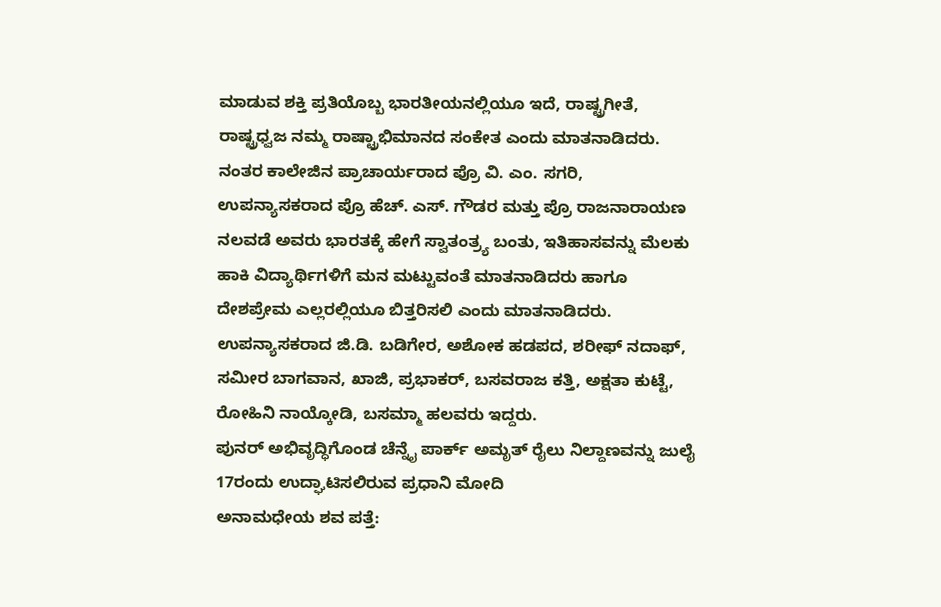ಮಾಡುವ ಶಕ್ತಿ ಪ್ರತಿಯೊಬ್ಬ ಭಾರತೀಯನಲ್ಲಿಯೂ ಇದೆ, ರಾಷ್ಟ್ರಗೀತೆ, ರಾಷ್ಟ್ರಧ್ವಜ ನಮ್ಮ ರಾಷ್ಟ್ರಾಭಿಮಾನದ ಸಂಕೇತ ಎಂದು ಮಾತನಾಡಿದರು.
ನಂತರ ಕಾಲೇಜಿನ ಪ್ರಾಚಾರ್ಯರಾದ ಪ್ರೊ ವಿ. ಎಂ. ಸಗರಿ, ಉಪನ್ಯಾಸಕರಾದ ಪ್ರೊ ಹೆಚ್. ಎಸ್. ಗೌಡರ ಮತ್ತು ಪ್ರೊ ರಾಜನಾರಾಯಣ ನಲವಡೆ ಅವರು ಭಾರತಕ್ಕೆ ಹೇಗೆ ಸ್ವಾತಂತ್ರ್ಯ ಬಂತು, ಇತಿಹಾಸವನ್ನು ಮೆಲಕು ಹಾಕಿ ವಿದ್ಯಾರ್ಥಿಗಳಿಗೆ ಮನ ಮಟ್ಟುವಂತೆ ಮಾತನಾಡಿದರು ಹಾಗೂ ದೇಶಪ್ರೇಮ ಎಲ್ಲರಲ್ಲಿಯೂ ಬಿತ್ತರಿಸಲಿ ಎಂದು ಮಾತನಾಡಿದರು.
ಉಪನ್ಯಾಸಕರಾದ ಜಿ.ಡಿ. ಬಡಿಗೇರ, ಅಶೋಕ ಹಡಪದ, ಶರೀಫ್ ನದಾಫ್, ಸಮೀರ ಬಾಗವಾನ, ಖಾಜಿ, ಪ್ರಭಾಕರ್, ಬಸವರಾಜ ಕತ್ತಿ, ಅಕ್ಷತಾ ಕುಟ್ಟೆ, ರೋಹಿನಿ ನಾಯ್ಕೋಡಿ, ಬಸಮ್ಮಾ ಹಲವರು ಇದ್ದರು.
ಪುನರ್ ಅಭಿವೃದ್ಧಿಗೊಂಡ ಚೆನ್ನೈ ಪಾರ್ಕ್ ಅಮೃತ್ ರೈಲು ನಿಲ್ದಾಣವನ್ನು ಜುಲೈ 17ರಂದು ಉದ್ಘಾಟಿಸಲಿರುವ ಪ್ರಧಾನಿ ಮೋದಿ
ಅನಾಮಧೇಯ ಶವ ಪತ್ತೆ: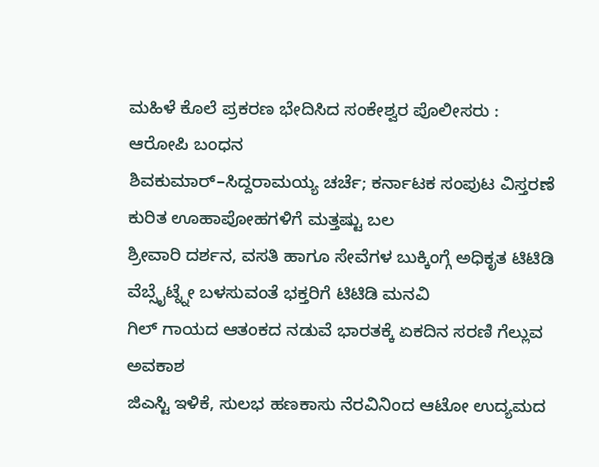ಮಹಿಳೆ ಕೊಲೆ ಪ್ರಕರಣ ಭೇದಿಸಿದ ಸಂಕೇಶ್ವರ ಪೊಲೀಸರು : ಆರೋಪಿ ಬಂಧನ
ಶಿವಕುಮಾರ್–ಸಿದ್ದರಾಮಯ್ಯ ಚರ್ಚೆ; ಕರ್ನಾಟಕ ಸಂಪುಟ ವಿಸ್ತರಣೆ ಕುರಿತ ಊಹಾಪೋಹಗಳಿಗೆ ಮತ್ತಷ್ಟು ಬಲ
ಶ್ರೀವಾರಿ ದರ್ಶನ, ವಸತಿ ಹಾಗೂ ಸೇವೆಗಳ ಬುಕ್ಕಿಂಗ್ಗೆ ಅಧಿಕೃತ ಟಿಟಿಡಿ ವೆಬ್ಸೈಟ್ನ್ನೇ ಬಳಸುವಂತೆ ಭಕ್ತರಿಗೆ ಟಿಟಿಡಿ ಮನವಿ
ಗಿಲ್ ಗಾಯದ ಆತಂಕದ ನಡುವೆ ಭಾರತಕ್ಕೆ ಏಕದಿನ ಸರಣಿ ಗೆಲ್ಲುವ ಅವಕಾಶ
ಜಿಎಸ್ಟಿ ಇಳಿಕೆ, ಸುಲಭ ಹಣಕಾಸು ನೆರವಿನಿಂದ ಆಟೋ ಉದ್ಯಮದ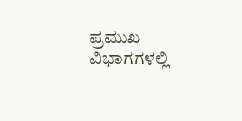ಪ್ರಮುಖ ವಿಭಾಗಗಳಲ್ಲಿ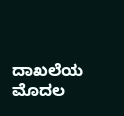ದಾಖಲೆಯ ಮೊದಲ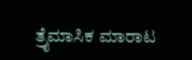ತ್ರೈಮಾಸಿಕ ಮಾರಾಟ